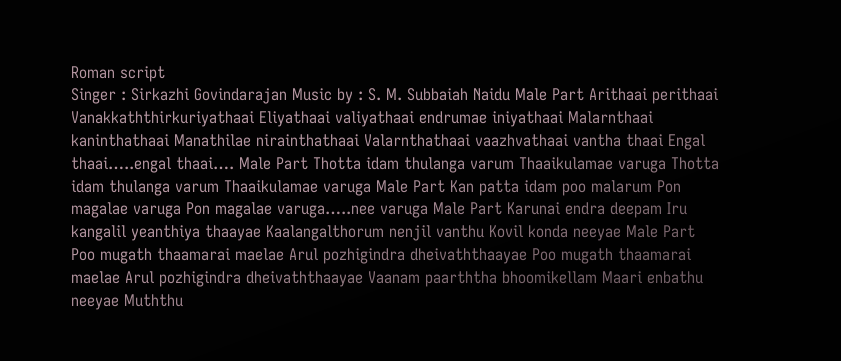Roman script
Singer : Sirkazhi Govindarajan Music by : S. M. Subbaiah Naidu Male Part Arithaai perithaai Vanakkaththirkuriyathaai Eliyathaai valiyathaai endrumae iniyathaai Malarnthaai kaninthathaai Manathilae nirainthathaai Valarnthathaai vaazhvathaai vantha thaai Engal thaai…..engal thaai…. Male Part Thotta idam thulanga varum Thaaikulamae varuga Thotta idam thulanga varum Thaaikulamae varuga Male Part Kan patta idam poo malarum Pon magalae varuga Pon magalae varuga…..nee varuga Male Part Karunai endra deepam Iru kangalil yeanthiya thaayae Kaalangalthorum nenjil vanthu Kovil konda neeyae Male Part Poo mugath thaamarai maelae Arul pozhigindra dheivaththaayae Poo mugath thaamarai maelae Arul pozhigindra dheivaththaayae Vaanam paarththa bhoomikellam Maari enbathu neeyae Muththu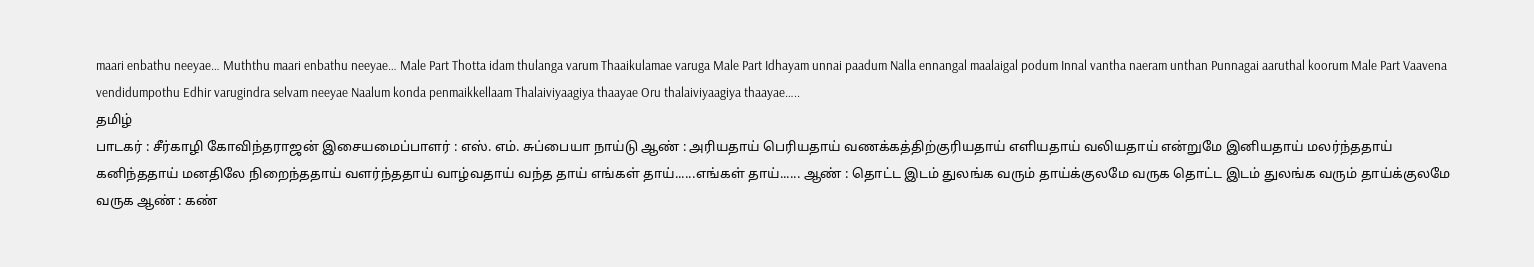maari enbathu neeyae… Muththu maari enbathu neeyae… Male Part Thotta idam thulanga varum Thaaikulamae varuga Male Part Idhayam unnai paadum Nalla ennangal maalaigal podum Innal vantha naeram unthan Punnagai aaruthal koorum Male Part Vaavena vendidumpothu Edhir varugindra selvam neeyae Naalum konda penmaikkellaam Thalaiviyaagiya thaayae Oru thalaiviyaagiya thaayae…..
தமிழ்
பாடகர் : சீர்காழி கோவிந்தராஜன் இசையமைப்பாளர் : எஸ். எம். சுப்பையா நாய்டு ஆண் : அரியதாய் பெரியதாய் வணக்கத்திற்குரியதாய் எளியதாய் வலியதாய் என்றுமே இனியதாய் மலர்ந்ததாய் கனிந்ததாய் மனதிலே நிறைந்ததாய் வளர்ந்ததாய் வாழ்வதாய் வந்த தாய் எங்கள் தாய்......எங்கள் தாய்...... ஆண் : தொட்ட இடம் துலங்க வரும் தாய்க்குலமே வருக தொட்ட இடம் துலங்க வரும் தாய்க்குலமே வருக ஆண் : கண்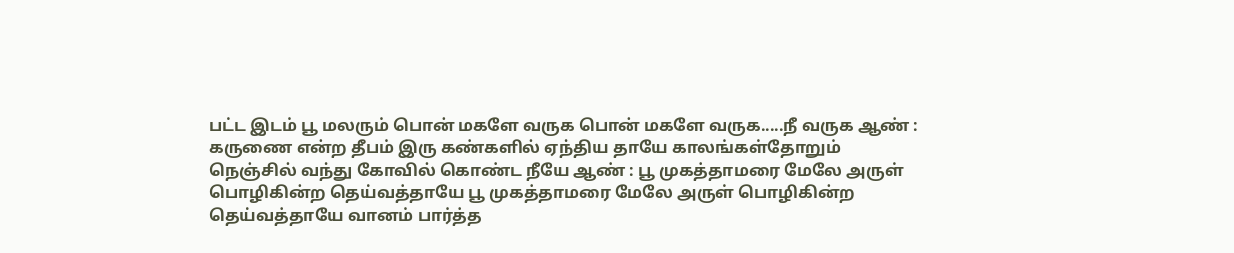பட்ட இடம் பூ மலரும் பொன் மகளே வருக பொன் மகளே வருக.....நீ வருக ஆண் : கருணை என்ற தீபம் இரு கண்களில் ஏந்திய தாயே காலங்கள்தோறும் நெஞ்சில் வந்து கோவில் கொண்ட நீயே ஆண் : பூ முகத்தாமரை மேலே அருள் பொழிகின்ற தெய்வத்தாயே பூ முகத்தாமரை மேலே அருள் பொழிகின்ற தெய்வத்தாயே வானம் பார்த்த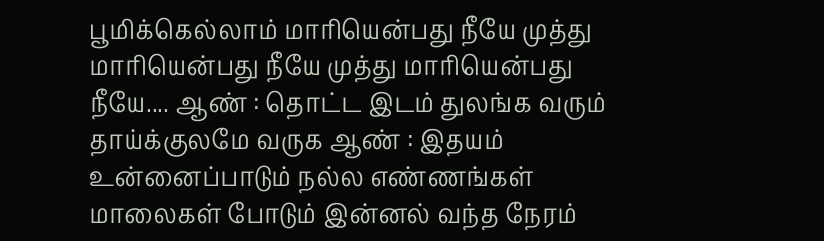பூமிக்கெல்லாம் மாரியென்பது நீயே முத்து மாரியென்பது நீயே முத்து மாரியென்பது நீயே.... ஆண் : தொட்ட இடம் துலங்க வரும் தாய்க்குலமே வருக ஆண் : இதயம் உன்னைப்பாடும் நல்ல எண்ணங்கள் மாலைகள் போடும் இன்னல் வந்த நேரம்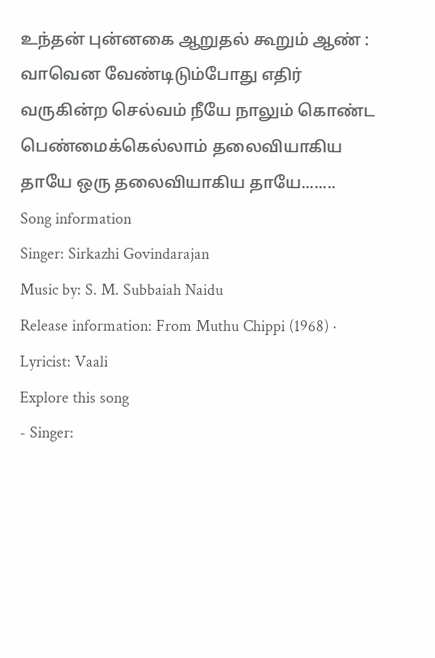உந்தன் புன்னகை ஆறுதல் கூறும் ஆண் : வாவென வேண்டிடும்போது எதிர் வருகின்ற செல்வம் நீயே நாலும் கொண்ட பெண்மைக்கெல்லாம் தலைவியாகிய தாயே ஒரு தலைவியாகிய தாயே........
Song information
Singer: Sirkazhi Govindarajan
Music by: S. M. Subbaiah Naidu
Release information: From Muthu Chippi (1968) · Lyricist: Vaali
Explore this song
- Singer: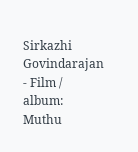Sirkazhi Govindarajan
- Film / album: Muthu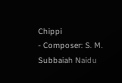Chippi
- Composer: S. M. Subbaiah Naidu